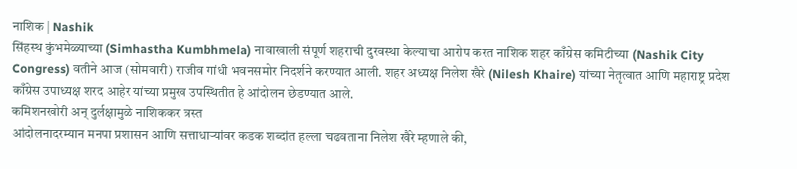नाशिक | Nashik
सिंहस्थ कुंभमेळ्याच्या (Simhastha Kumbhmela) नावाखाली संपूर्ण शहराची दुरवस्था केल्याचा आरोप करत नाशिक शहर काँग्रेस कमिटीच्या (Nashik City Congress) वतीने आज (सोमवारी) राजीव गांधी भवनसमोर निदर्शने करण्यात आली. शहर अध्यक्ष निलेश खैरे (Nilesh Khaire) यांच्या नेतृत्वात आणि महाराष्ट्र प्रदेश काँग्रेस उपाध्यक्ष शरद आहेर यांच्या प्रमुख उपस्थितीत हे आंदोलन छेडण्यात आले.
कमिशनखोरी अन् दुर्लक्षामुळे नाशिककर त्रस्त
आंदोलनादरम्यान मनपा प्रशासन आणि सत्ताधाऱ्यांवर कडक शब्दांत हल्ला चढवताना निलेश खैरे म्हणाले की,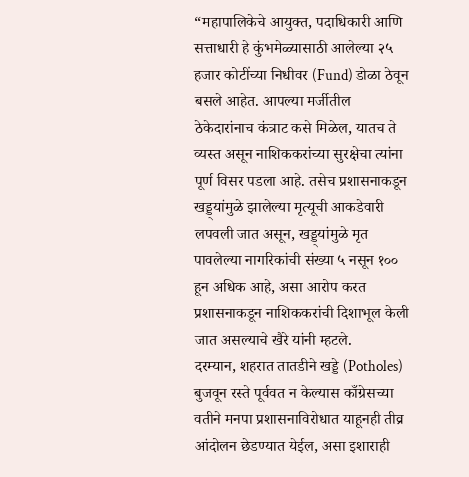“महापालिकेचे आयुक्त, पदाधिकारी आणि सत्ताधारी हे कुंभमेळ्यासाठी आलेल्या २५ हजार कोटींच्या निधीवर (Fund) डोळा ठेवून बसले आहेत. आपल्या मर्जीतील ठेकेदारांनाच कंत्राट कसे मिळेल, यातच ते व्यस्त असून नाशिककरांच्या सुरक्षेचा त्यांना पूर्ण विसर पडला आहे. तसेच प्रशासनाकडून खड्ड्यांमुळे झालेल्या मृत्यूची आकडेवारी लपवली जात असून, खड्ड्यांमुळे मृत पावलेल्या नागरिकांची संख्या ५ नसून १०० हून अधिक आहे, असा आरोप करत प्रशासनाकडून नाशिककरांची दिशाभूल केली जात असल्याचे खैरे यांनी म्हटले.
दरम्यान, शहरात तातडीने खड्डे (Potholes) बुजवून रस्ते पूर्ववत न केल्यास काँग्रेसच्या वतीने मनपा प्रशासनाविरोधात याहूनही तीव्र आंदोलन छेडण्यात येईल, असा इशाराही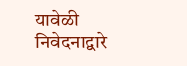यावेळी निवेदनाद्वारे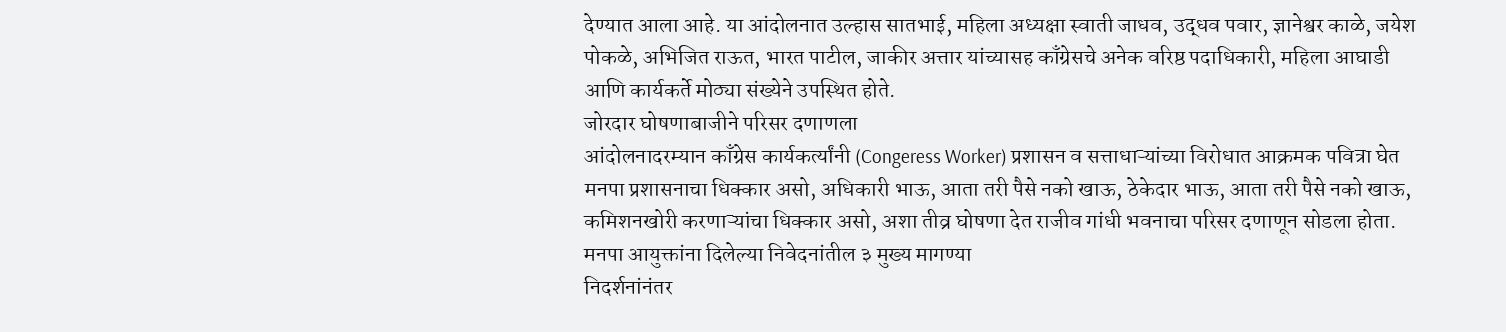देण्यात आला आहे. या आंदोलनात उल्हास सातभाई, महिला अध्यक्षा स्वाती जाधव, उद्धव पवार, ज्ञानेश्वर काळे, जयेश पोकळे, अभिजित राऊत, भारत पाटील, जाकीर अत्तार यांच्यासह काँग्रेसचे अनेक वरिष्ठ पदाधिकारी, महिला आघाडी आणि कार्यकर्ते मोठ्या संख्येने उपस्थित होते.
जोरदार घोषणाबाजीने परिसर दणाणला
आंदोलनादरम्यान काँग्रेस कार्यकर्त्यांनी (Congeress Worker) प्रशासन व सत्ताधाऱ्यांच्या विरोधात आक्रमक पवित्रा घेत मनपा प्रशासनाचा धिक्कार असो, अधिकारी भाऊ, आता तरी पैसे नको खाऊ, ठेकेदार भाऊ, आता तरी पैसे नको खाऊ, कमिशनखोरी करणाऱ्यांचा धिक्कार असो, अशा तीव्र घोषणा देत राजीव गांधी भवनाचा परिसर दणाणून सोडला होता.
मनपा आयुक्तांना दिलेल्या निवेदनांतील ३ मुख्य मागण्या
निदर्शनांनंतर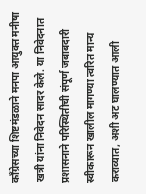काँग्रेसच्या शिष्टमंडळाने मनपा आयुक्त मनीषा खत्री यांना निवेदन सादर केले. या निवेदनात प्रशासनाने परिस्थितीची संपूर्ण जबाबदारी स्वीकारून खालील मागण्या त्वरित मान्य कराव्यात, अशी अट घालण्यात आली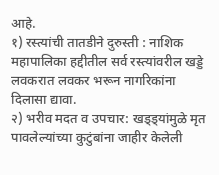आहे.
१) रस्त्यांची तातडीने दुरुस्ती : नाशिक महापालिका हद्दीतील सर्व रस्त्यांवरील खड्डे लवकरात लवकर भरून नागरिकांना दिलासा द्यावा.
२) भरीव मदत व उपचार: खड्ड्यांमुळे मृत पावलेल्यांच्या कुटुंबांना जाहीर केलेली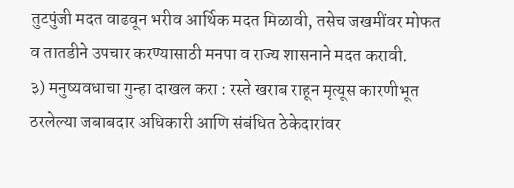तुटपुंजी मदत वाढवून भरीव आर्थिक मदत मिळावी, तसेच जखमींवर मोफत व तातडीने उपचार करण्यासाठी मनपा व राज्य शासनाने मदत करावी.
३) मनुष्यवधाचा गुन्हा दाखल करा : रस्ते खराब राहून मृत्यूस कारणीभूत ठरलेल्या जबाबदार अधिकारी आणि संबंधित ठेकेदारांवर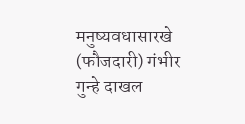मनुष्यवधासारखे (फौजदारी) गंभीर गुन्हे दाखल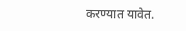करण्यात यावेत.